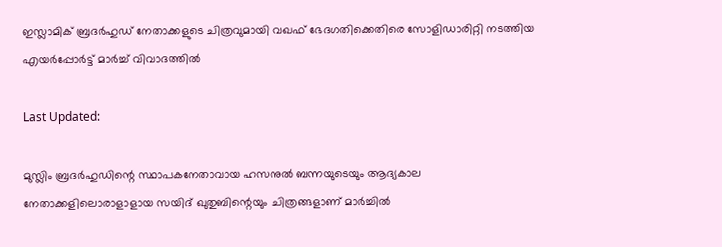ഇസ്ലാമിക് ബ്രദര്‍ഹുഡ് നേതാക്കളുടെ ചിത്രവുമായി വഖഫ് ഭേദഗതിക്കെതിരെ സോളിഡാരിറ്റി നടത്തിയ എയർപ്പോർട്ട് മാർച്ച് വിവാദത്തിൽ

Last Updated:

മുസ്ലിം ബ്രദര്‍ഹുഡിന്റെ സ്ഥാപകനേതാവായ ഹസനുല്‍ ബന്നയുടെയും ആദ്യകാല നേതാക്കളിലൊരാളാളായ സയിദ് ഖുതുബിന്റെയും ചിത്രങ്ങളാണ് മാർച്ചിൽ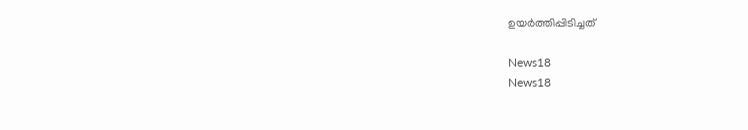ഉയർത്തിപ്പിടിച്ചത്

News18
News18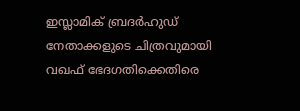ഇസ്ലാമിക് ബ്രദര്‍ഹുഡ് നേതാക്കളുടെ ചിത്രവുമായി വഖഫ് ഭേദഗതിക്കെതിരെ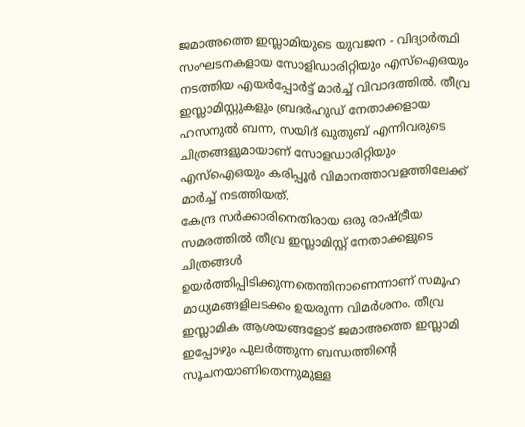ജമാഅത്തെ ഇസ്ലാമിയുടെ യുവജന - വിദ്യാര്‍ത്ഥി സംഘടനകളായ സോളിഡാരിറ്റിയും എസ്‌ഐഒയും നടത്തിയ എയർപ്പോർട്ട് മാർച്ച് വിവാദത്തിൽ. തീവ്ര ഇസ്ലാമിസ്റ്റുകളും ബ്രദർഹുഡ് നേതാക്കളായ ഹസനുല്‍ ബന്ന, സയിദ് ഖുതുബ് എന്നിവരുടെ ചിത്രങ്ങളുമായാണ് സോളഡാരിറ്റിയും എസ്ഐഒയും കരിപ്പൂർ വിമാനത്താവളത്തിലേക്ക് മാർച്ച് നടത്തിയത്.
കേന്ദ്ര സർക്കാരിനെതിരായ ഒരു രാഷ്ട്രീയ സമരത്തിൽ തീവ്ര ഇസ്ലാമിസ്റ്റ് നേതാക്കളുടെ ചിത്രങ്ങൾ ഉയർത്തിപ്പിടിക്കുന്നതെന്തിനാണെന്നാണ് സമൂഹ മാധ്യമങ്ങളിലടക്കം ഉയരുന്ന വിമർശനം. തീവ്ര ഇസ്ലാമിക ആശയങ്ങളോട് ജമാഅത്തെ ഇസ്ലാമി ഇപ്പോഴും പുലർത്തുന്ന ബന്ധത്തിന്റെ സൂചനയാണിതെന്നുമുള്ള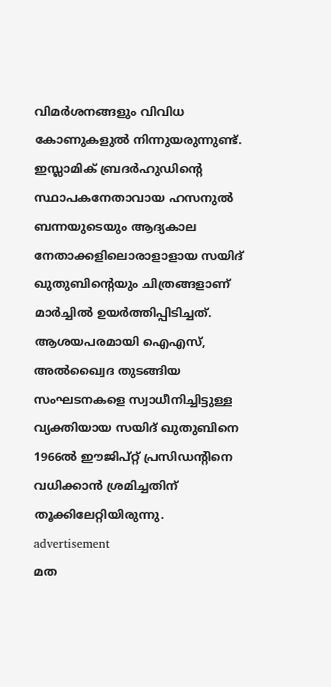വിമർശനങ്ങളും വിവിധ കോണുകളുൽ നിന്നുയരുന്നുണ്ട്.
ഇസ്ലാമിക് ബ്രദര്‍ഹുഡിന്റെ സ്ഥാപകനേതാവായ ഹസനുല്‍ ബന്നയുടെയും ആദ്യകാല നേതാക്കളിലൊരാളാളായ സയിദ് ഖുതുബിന്റെയും ചിത്രങ്ങളാണ് മാർച്ചിൽ ഉയർത്തിപ്പിടിച്ചത്. ആശയപരമായി ഐഎസ്, അൽഖ്വൈദ തുടങ്ങിയ സംഘടനകളെ സ്വാധീനിച്ചിട്ടുള്ള വ്യക്തിയായ സയിദ് ഖുതുബിനെ 1966ൽ ഈജിപ്റ്റ് പ്രസിഡന്റിനെ വധിക്കാൻ ശ്രമിച്ചതിന് തൂക്കിലേറ്റിയിരുന്നു.
advertisement
മത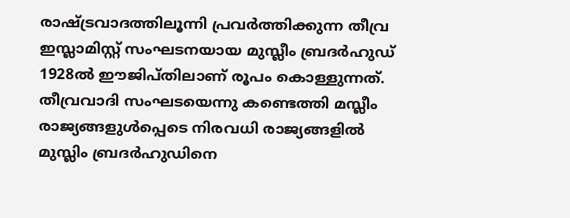രാഷ്ട്രവാദത്തിലൂന്നി പ്രവർത്തിക്കുന്ന തീവ്ര ഇസ്ലാമിസ്റ്റ് സംഘടനയായ മുസ്ലീം ബ്രദർഹുഡ് 1928ൽ ഈജിപ്തിലാണ് രൂപം കൊള്ളുന്നത്. തീവ്രവാദി സംഘടയെന്നു കണ്ടെത്തി മസ്ലീം രാജ്യങ്ങളുൾപ്പെടെ നിരവധി രാജ്യങ്ങളിൽ മുസ്ലിം ബ്രദർഹുഡിനെ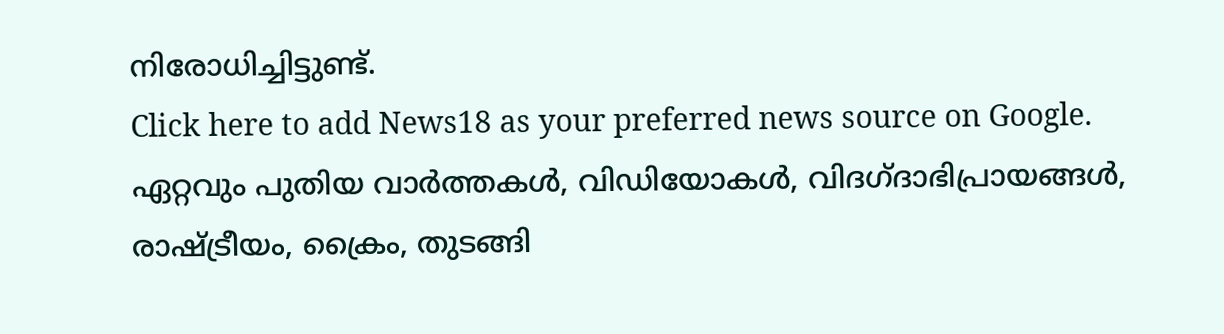നിരോധിച്ചിട്ടുണ്ട്.
Click here to add News18 as your preferred news source on Google.
ഏറ്റവും പുതിയ വാർത്തകൾ, വിഡിയോകൾ, വിദഗ്ദാഭിപ്രായങ്ങൾ, രാഷ്ട്രീയം, ക്രൈം, തുടങ്ങി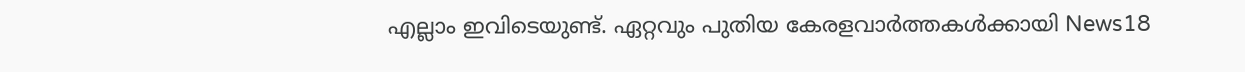എല്ലാം ഇവിടെയുണ്ട്. ഏറ്റവും പുതിയ കേരളവാർത്തകൾക്കായി News18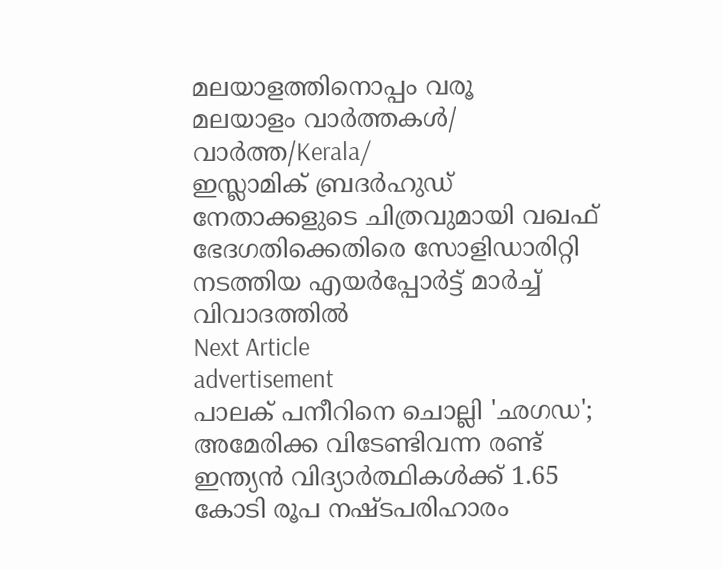മലയാളത്തിനൊപ്പം വരൂ
മലയാളം വാർത്തകൾ/ വാർത്ത/Kerala/
ഇസ്ലാമിക് ബ്രദര്‍ഹുഡ് നേതാക്കളുടെ ചിത്രവുമായി വഖഫ് ഭേദഗതിക്കെതിരെ സോളിഡാരിറ്റി നടത്തിയ എയർപ്പോർട്ട് മാർച്ച് വിവാദത്തിൽ
Next Article
advertisement
പാലക് പനീറിനെ ചൊല്ലി 'ഛഗഡ';  അമേരിക്ക വിടേണ്ടിവന്ന രണ്ട് ഇന്ത്യൻ വിദ്യാർത്ഥികൾക്ക് 1.65 കോടി രൂപ നഷ്ടപരിഹാരം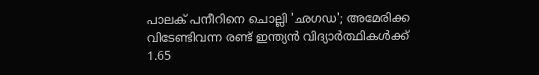പാലക് പനീറിനെ ചൊല്ലി 'ഛഗഡ'; അമേരിക്ക വിടേണ്ടിവന്ന രണ്ട് ഇന്ത്യൻ വിദ്യാർത്ഥികൾക്ക് 1.65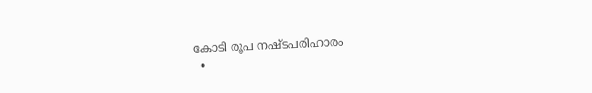കോടി രൂപ നഷ്ടപരിഹാരം
  •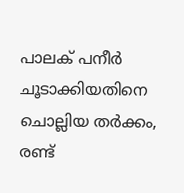പാലക് പനീർ ചൂടാക്കിയതിനെ ചൊല്ലിയ തർക്കം, രണ്ട്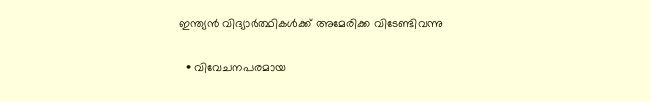ഇന്ത്യൻ വിദ്യാർത്ഥികൾക്ക് അമേരിക്ക വിടേണ്ടിവന്നു

  • വിവേചനപരമായ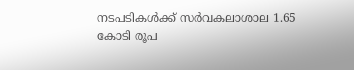നടപടികൾക്ക് സർവകലാശാല 1.65 കോടി രൂപ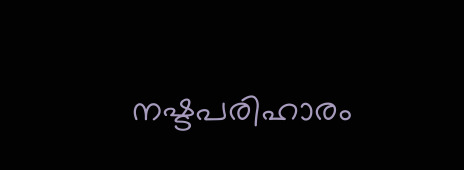നഷ്ടപരിഹാരം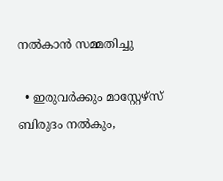നൽകാൻ സമ്മതിച്ചു

  • ഇരുവർക്കും മാസ്റ്റേഴ്സ് ബിരുദം നൽകും,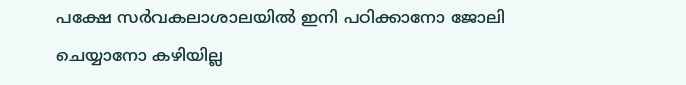പക്ഷേ സർവകലാശാലയിൽ ഇനി പഠിക്കാനോ ജോലി ചെയ്യാനോ കഴിയില്ല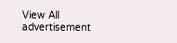View All
advertisement